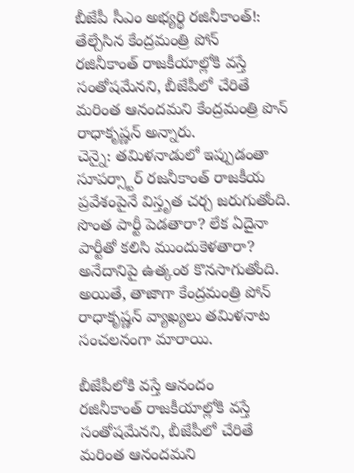బీజేపీ సీఎం అభ్యర్థి రజినీకాంత్!: తేల్చేసిన కేంద్రమంత్రి పోన్
రజినీకాంత్ రాజకీయాల్లోకి వస్తే సంతోషమేనని, బీజేపీలో చేరితే మరింత ఆనందమని కేంద్రమంత్రి పొన్ రాధాకృష్ణన్ అన్నారు.
చెన్నై: తమిళనాడులో ఇప్పుడంతా సూపర్స్టార్ రజనీకాంత్ రాజకీయ ప్రవేశంపైనే విస్తృత చర్చ జరుగుతోంది. సొంత పార్టీ పెడతారా? లేక ఏదైనా పార్టీతో కలిసి ముందుకెళతారా? అనేదానిపై ఉత్కంఠ కొనసాగుతోంది. అయితే, తాజాగా కేంద్రమంత్రి పోన్ రాధాకృష్ణన్ వ్యాఖ్యలు తమిళనాట సంచలనంగా మారాయి.

బీజేపీలోకి వస్తే ఆనందం
రజినీకాంత్ రాజకీయాల్లోకి వస్తే సంతోషమేనని, బీజేపీలో చేరితే మరింత ఆనందమని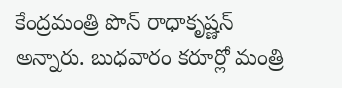కేంద్రమంత్రి పొన్ రాధాకృష్ణన్ అన్నారు. బుధవారం కరూర్లో మంత్రి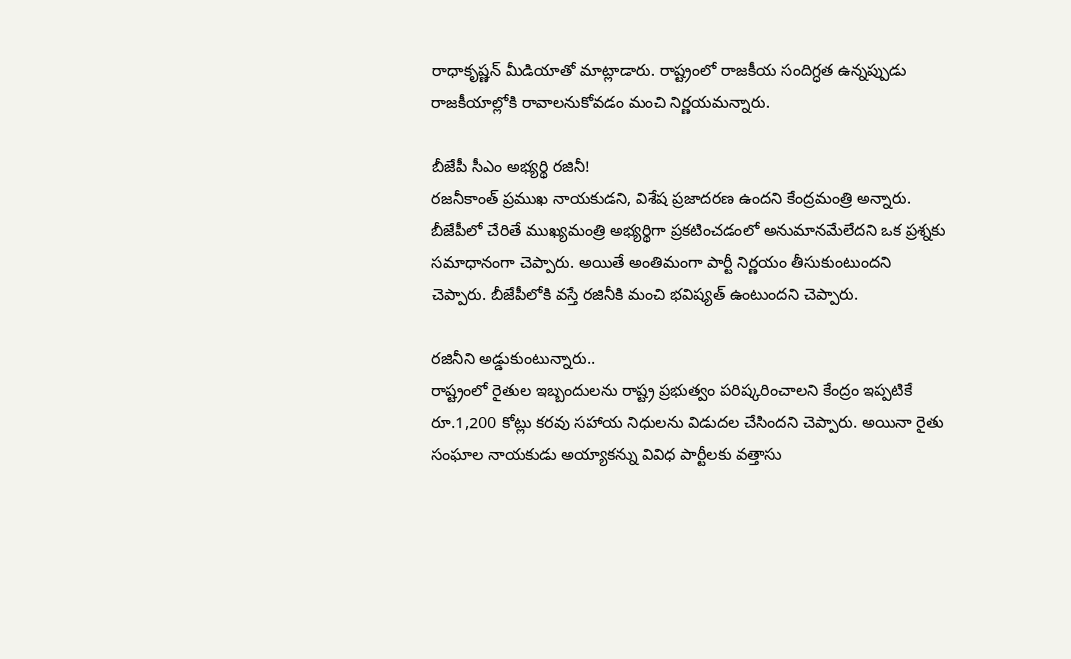రాధాకృష్ణన్ మీడియాతో మాట్లాడారు. రాష్ట్రంలో రాజకీయ సందిగ్ధత ఉన్నప్పుడు రాజకీయాల్లోకి రావాలనుకోవడం మంచి నిర్ణయమన్నారు.

బీజేపీ సీఎం అభ్యర్థి రజినీ!
రజనీకాంత్ ప్రముఖ నాయకుడని, విశేష ప్రజాదరణ ఉందని కేంద్రమంత్రి అన్నారు. బీజేపీలో చేరితే ముఖ్యమంత్రి అభ్యర్థిగా ప్రకటించడంలో అనుమానమేలేదని ఒక ప్రశ్నకు సమాధానంగా చెప్పారు. అయితే అంతిమంగా పార్టీ నిర్ణయం తీసుకుంటుందని చెప్పారు. బీజేపీలోకి వస్తే రజినీకి మంచి భవిష్యత్ ఉంటుందని చెప్పారు.

రజినీని అడ్డుకుంటున్నారు..
రాష్ట్రంలో రైతుల ఇబ్బందులను రాష్ట్ర ప్రభుత్వం పరిష్కరించాలని కేంద్రం ఇప్పటికే రూ.1,200 కోట్లు కరవు సహాయ నిధులను విడుదల చేసిందని చెప్పారు. అయినా రైతు సంఘాల నాయకుడు అయ్యాకన్ను వివిధ పార్టీలకు వత్తాసు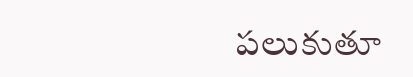పలుకుతూ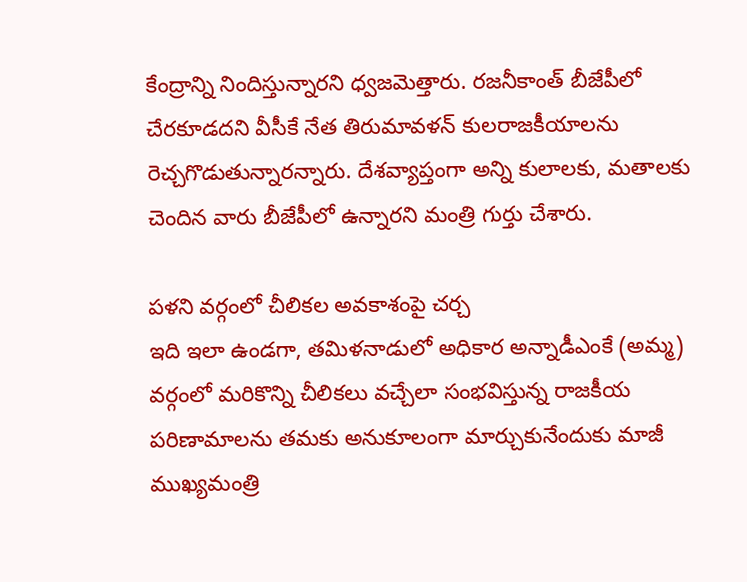కేంద్రాన్ని నిందిస్తున్నారని ధ్వజమెత్తారు. రజనీకాంత్ బీజేపీలో చేరకూడదని వీసీకే నేత తిరుమావళన్ కులరాజకీయాలను రెచ్చగొడుతున్నారన్నారు. దేశవ్యాప్తంగా అన్ని కులాలకు, మతాలకు చెందిన వారు బీజేపీలో ఉన్నారని మంత్రి గుర్తు చేశారు.

పళని వర్గంలో చీలికల అవకాశంపై చర్చ
ఇది ఇలా ఉండగా, తమిళనాడులో అధికార అన్నాడీఎంకే (అమ్మ) వర్గంలో మరికొన్ని చీలికలు వచ్చేలా సంభవిస్తున్న రాజకీయ పరిణామాలను తమకు అనుకూలంగా మార్చుకునేందుకు మాజీ ముఖ్యమంత్రి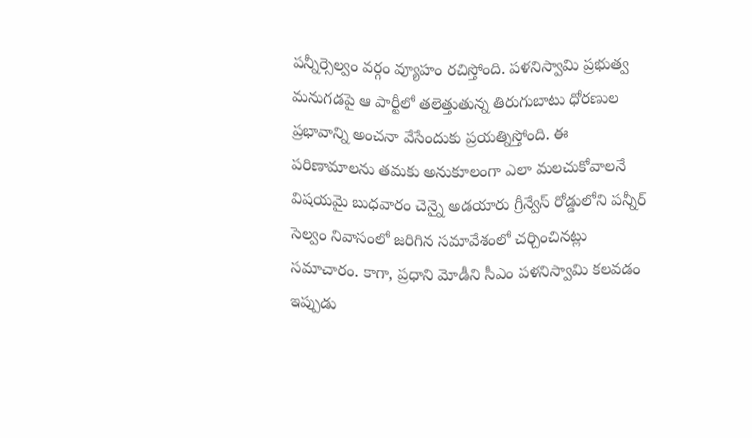పన్నీర్సెల్వం వర్గం వ్యూహం రచిస్తోంది. పళనిస్వామి ప్రభుత్వ మనుగడపై ఆ పార్టీలో తలెత్తుతున్న తిరుగుబాటు ధోరణుల ప్రభావాన్ని అంచనా వేసేందుకు ప్రయత్నిస్తోంది. ఈ పరిణామాలను తమకు అనుకూలంగా ఎలా మలచుకోవాలనే విషయమై బుధవారం చెన్నై అడయారు గ్రీన్వేస్ రోడ్డులోని పన్నీర్ సెల్వం నివాసంలో జరిగిన సమావేశంలో చర్చించినట్లు సమాచారం. కాగా, ప్రధాని మోడీని సీఎం పళనిస్వామి కలవడం ఇప్పుడు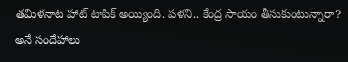తమిళనాట హాట్ టాపిక్ అయ్యింది. పళని.. కేంద్ర సాయం తీసుకుంటున్నారా? అనే సందేహాలు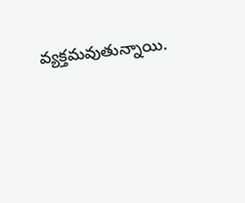వ్యక్తమవుతున్నాయి.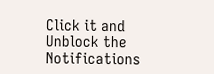Click it and Unblock the Notifications